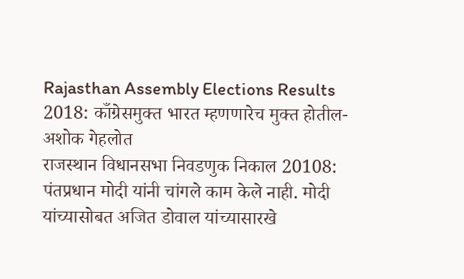Rajasthan Assembly Elections Results 2018: काँग्रेसमुक्त भारत म्हणणारेच मुक्त होतील- अशोक गेहलोत
राजस्थान विधानसभा निवडणुक निकाल 20108: पंतप्रधान मोदी यांनी चांगले काम केले नाही. मोदी यांच्यासोबत अजित डोवाल यांच्यासारखे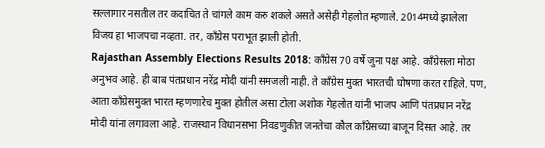सल्लागार नसतील तर कदाचित ते चांगले काम करु शकले असते असेही गेहलोत म्हणाले. 2014मध्ये झालेला विजय हा भाजपचा नव्हता. तर, काँग्रेस पराभूत झाली होती.
Rajasthan Assembly Elections Results 2018: काँग्रेस 70 वर्षे जुना पक्ष आहे. काँग्रेसला मोठा अनुभव आहे. ही बाब पंतप्रधान नरेंद्र मोदी यांनी समजली नाही. ते काँग्रेस मुक्त भारतची घोषणा करत राहिले. पण, आता काँग्रेसमुक्त भारत म्हणणारेच मुक्त होतील असा टोला अशोक गेहलोत यांनी भाजप आणि पंतप्रधान नरेंद्र मोदी यांना लगावला आहे. राजस्थान विधानसभा निवडणुकीत जनतेचा कौल काँग्रेसच्या बाजून दिसत आहे. तर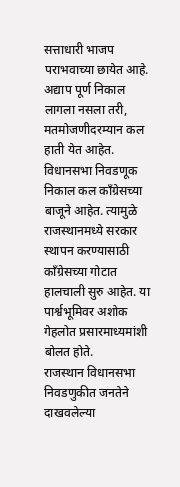सत्ताधारी भाजप पराभवाच्या छायेत आहे. अद्याप पूर्ण निकाल लागला नसला तरी, मतमोजणीदरम्यान कल हाती येत आहेत. विधानसभा निवडणूक निकाल कल काँग्रेसच्या बाजूने आहेत. त्यामुळे राजस्थानमध्ये सरकार स्थापन करण्यासाठी काँग्रेसच्या गोटात हालचाली सुरु आहेत. या पार्श्वभूमिवर अशोक गेहलोत प्रसारमाध्यमांशी बोलत होते.
राजस्थान विधानसभा निवडणुकीत जनतेने दाखवलेल्या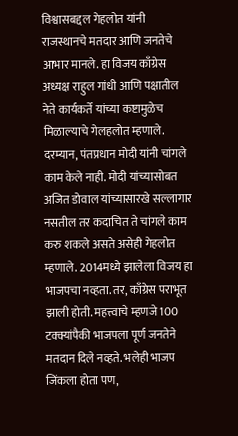विश्वासबद्दल गेहलोत यांनी राजस्थानचे मतदार आणि जनतेचे आभार मानले. हा विजय काँग्रेस अध्यक्ष राहुल गांधी आणि पक्षातील नेते कार्यकर्ते यांच्या कष्टामुळेच मिळाल्याचे गेलहलोत म्हणाले. दरम्यान, पंतप्रधान मोदी यांनी चांगले काम केले नाही. मोदी यांच्यासोबत अजित डोवाल यांच्यासारखे सल्लागार नसतील तर कदाचित ते चांगले काम करु शकले असते असेही गेहलोत म्हणाले. 2014मध्ये झालेला विजय हा भाजपचा नव्हता. तर, काँग्रेस पराभूत झाली होती. महत्त्वाचे म्हणजे 100 टक्क्यांपैकी भाजपला पूर्ण जनतेने मतदान दिले नव्हते. भलेही भाजप जिंकला होता पण,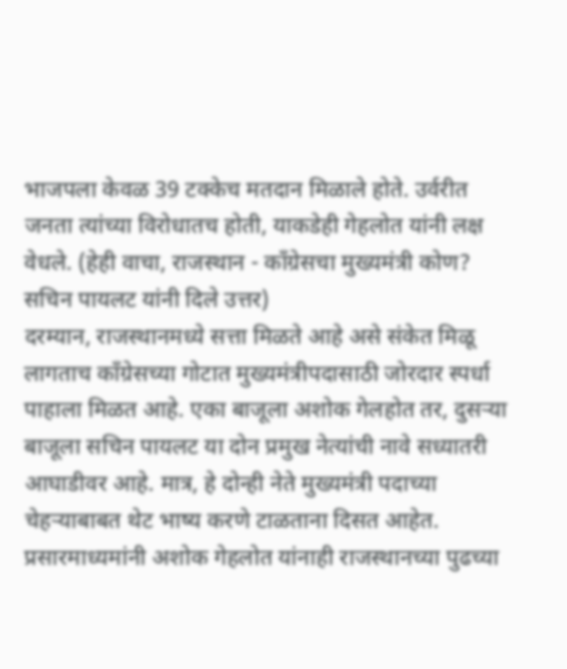भाजपला केवळ 39 टक्केच मतदान मिळाले होते. उर्वरीत जनता त्यांच्या विरोधातच होती, याकडेही गेहलोत यांनी लक्ष वेधले. (हेही वाचा, राजस्थान - काँग्रेसचा मुख्यमंत्री कोण? सचिन पायलट यांनी दिले उत्तर)
दरम्यान, राजस्थानमध्ये सत्ता मिळते आहे असे संकेत मिळू लागताच काँग्रेसच्या गोटात मुख्यमंत्रीपदासाठी जोरदार स्पर्धा पाहाला मिळत आहे. एका बाजूला अशोक गेलहोत तर, दुसऱ्या बाजूला सचिन पायलट या दोन प्रमुख नेत्यांची नावे सध्यातरी आघाडीवर आहे. मात्र, हे दोन्ही नेते मुख्यमंत्री पदाच्या चेहऱ्याबाबत थेट भाष्य करणे टाळताना दिसत आहेत. प्रसारमाध्यमांनी अशोक गेहलोत यांनाही राजस्थानच्या पुढच्या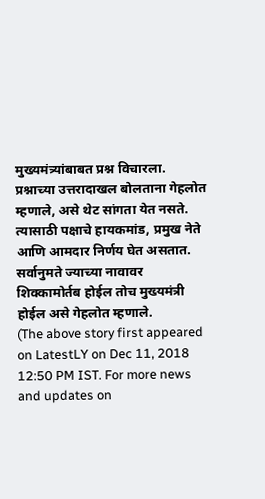मुख्यमंत्र्यांबाबत प्रश्न विचारला. प्रश्नाच्या उत्तरादाखल बोलताना गेहलोत म्हणाले, असे थेट सांगता येत नसते. त्यासाठी पक्षाचे हायकमांड, प्रमुख नेते आणि आमदार निर्णय घेत असतात. सर्वानुमते ज्याच्या नावावर शिक्कामोर्तब होईल तोच मुख्यमंत्री होईल असे गेहलोत म्हणाले.
(The above story first appeared on LatestLY on Dec 11, 2018 12:50 PM IST. For more news and updates on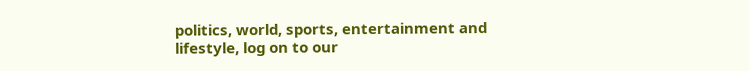politics, world, sports, entertainment and lifestyle, log on to our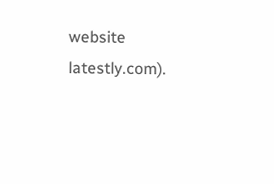website latestly.com).